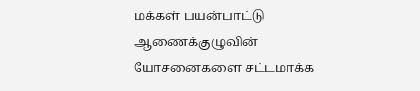மக்கள் பயன்பாட்டு ஆணைக்குழுவின் யோசனைகளை சட்டமாக்க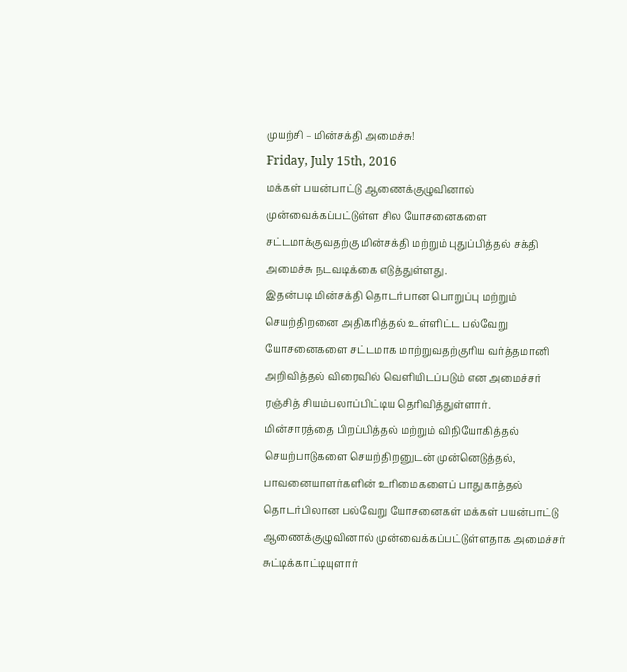முயற்சி – மின்சக்தி அமைச்சு!
Friday, July 15th, 2016
மக்கள் பயன்பாட்டு ஆணைக்குழுவினால் முன்வைக்கப்பட்டுள்ள சில யோசனைகளை சட்டமாக்குவதற்கு மின்சக்தி மற்றும் புதுப்பித்தல் சக்தி அமைச்சு நடவடிக்கை எடுத்துள்ளது.
இதன்படி மின்சக்தி தொடர்பான பொறுப்பு மற்றும் செயற்திறனை அதிகரித்தல் உள்ளிட்ட பல்வேறு யோசனைகளை சட்டமாக மாற்றுவதற்குரிய வர்த்தமானி அறிவித்தல் விரைவில் வெளியிடப்படும் என அமைச்சர் ரஞ்சித் சியம்பலாப்பிட்டிய தெரிவித்துள்ளார்.
மின்சாரத்தை பிறப்பித்தல் மற்றும் விநியோகித்தல் செயற்பாடுகளை செயற்திறனுடன் முன்னெடுத்தல், பாவனையாளர்களின் உரிமைகளைப் பாதுகாத்தல் தொடர்பிலான பல்வேறு யோசனைகள் மக்கள் பயன்பாட்டு ஆணைக்குழுவினால் முன்வைக்கப்பட்டுள்ளதாக அமைச்சர் சுட்டிக்காட்டியுளார்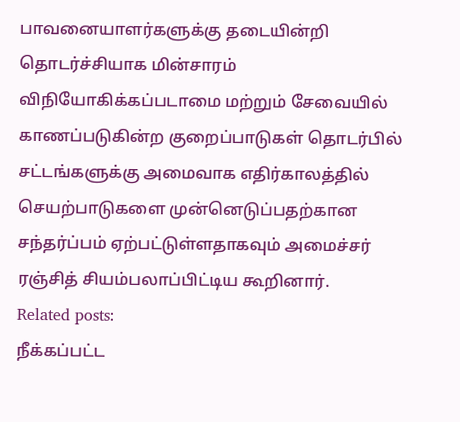பாவனையாளர்களுக்கு தடையின்றி தொடர்ச்சியாக மின்சாரம் விநியோகிக்கப்படாமை மற்றும் சேவையில் காணப்படுகின்ற குறைப்பாடுகள் தொடர்பில் சட்டங்களுக்கு அமைவாக எதிர்காலத்தில் செயற்பாடுகளை முன்னெடுப்பதற்கான சந்தர்ப்பம் ஏற்பட்டுள்ளதாகவும் அமைச்சர் ரஞ்சித் சியம்பலாப்பிட்டிய கூறினார்.
Related posts:
நீக்கப்பட்ட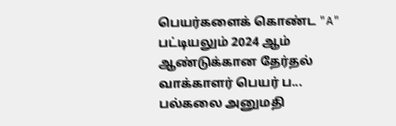பெயர்களைக் கொண்ட "A" பட்டியலும் 2024 ஆம் ஆண்டுக்கான தேர்தல் வாக்காளர் பெயர் ப...
பல்கலை அனுமதி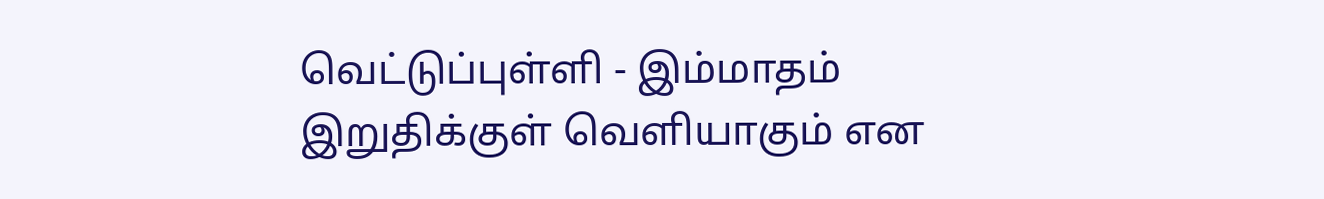வெட்டுப்புள்ளி - இம்மாதம் இறுதிக்குள் வெளியாகும் என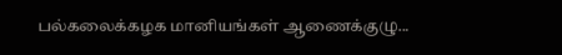பல்கலைக்கழக மானியங்கள் ஆணைக்குழு...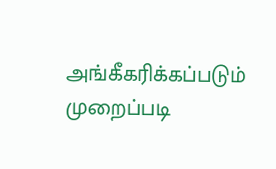அங்கீகரிக்கப்படும் முறைப்படி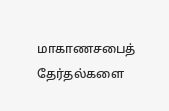மாகாணசபைத் தேர்தல்களை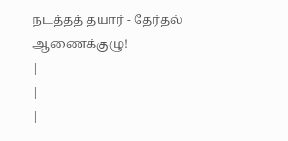நடத்தத் தயார் - தேர்தல் ஆணைக்குழு!
|
|
|